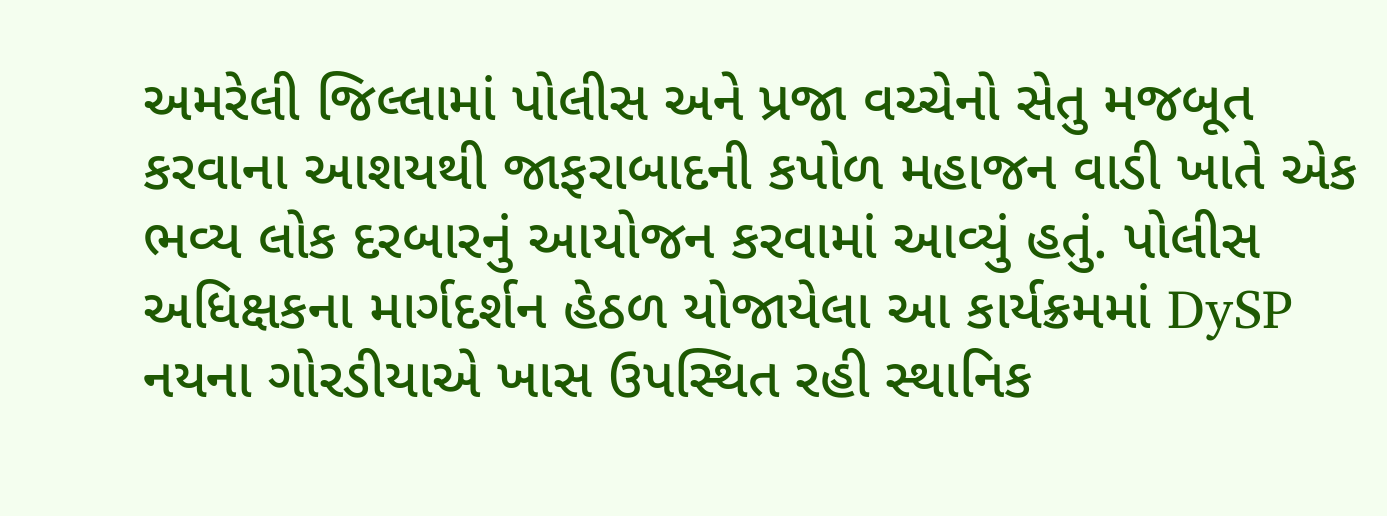અમરેલી જિલ્લામાં પોલીસ અને પ્રજા વચ્ચેનો સેતુ મજબૂત કરવાના આશયથી જાફરાબાદની કપોળ મહાજન વાડી ખાતે એક ભવ્ય લોક દરબારનું આયોજન કરવામાં આવ્યું હતું. પોલીસ અધિક્ષકના માર્ગદર્શન હેઠળ યોજાયેલા આ કાર્યક્રમમાં DySP નયના ગોરડીયાએ ખાસ ઉપસ્થિત રહી સ્થાનિક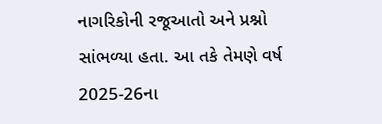નાગરિકોની રજૂઆતો અને પ્રશ્નો સાંભળ્યા હતા. આ તકે તેમણે વર્ષ 2025-26ના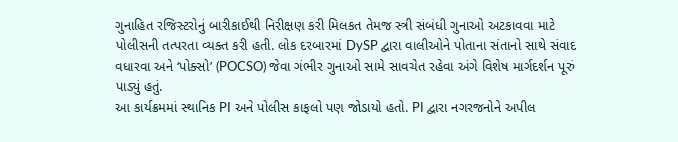ગુનાહિત રજિસ્ટરોનું બારીકાઈથી નિરીક્ષણ કરી મિલકત તેમજ સ્ત્રી સંબંધી ગુનાઓ અટકાવવા માટે પોલીસની તત્પરતા વ્યક્ત કરી હતી. લોક દરબારમાં DySP દ્વારા વાલીઓને પોતાના સંતાનો સાથે સંવાદ વધારવા અને ‘પોક્સો’ (POCSO) જેવા ગંભીર ગુનાઓ સામે સાવચેત રહેવા અંગે વિશેષ માર્ગદર્શન પૂરું પાડ્યું હતું.
આ કાર્યક્રમમાં સ્થાનિક PI અને પોલીસ કાફલો પણ જોડાયો હતો. PI દ્વારા નગરજનોને અપીલ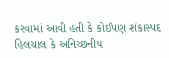કરવામાં આવી હતી કે કોઈપણ શંકાસ્પદ હિલચાલ કે અનિચ્છનીય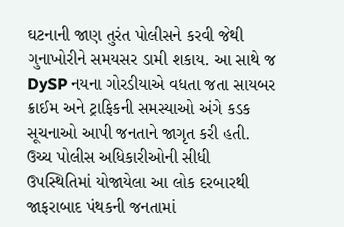ઘટનાની જાણ તુરંત પોલીસને કરવી જેથી ગુનાખોરીને સમયસર ડામી શકાય. આ સાથે જ DySP નયના ગોરડીયાએ વધતા જતા સાયબર ક્રાઈમ અને ટ્રાફિકની સમસ્યાઓ અંગે કડક સૂચનાઓ આપી જનતાને જાગૃત કરી હતી. ઉચ્ચ પોલીસ અધિકારીઓની સીધી ઉપસ્થિતિમાં યોજાયેલા આ લોક દરબારથી જાફરાબાદ પંથકની જનતામાં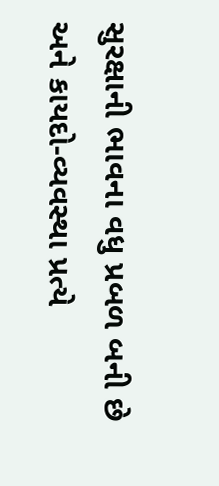સુરક્ષાની ભાવના વધુ પ્રબળ બની છે અને કાયદો-વ્યવસ્થા પ્રત્યે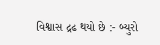વિશ્વાસ દ્રઢ થયો છે :- બ્યુરો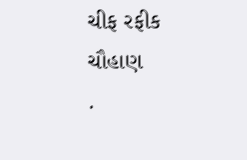ચીફ રફીક ચૌહાણ
.